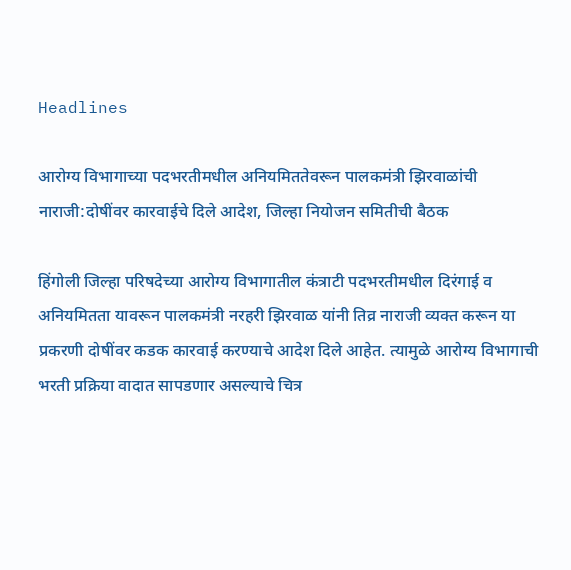Headlines

आरोग्य विभागाच्या पदभरतीमधील अनियमिततेवरून पालकमंत्री झिरवाळांची नाराजी:दोषींवर कारवाईचे दिले आदेश, जिल्हा नियोजन समितीची बैठक

हिंगोली जिल्हा परिषदेच्या आरोग्य विभागातील कंत्राटी पदभरतीमधील दिरंगाई व अनियमितता यावरून पालकमंत्री नरहरी झिरवाळ यांनी तिव्र नाराजी व्यक्त करून या प्रकरणी दोषींवर कडक कारवाई करण्याचे आदेश दिले आहेत. त्यामुळे आरोग्य विभागाची भरती प्रक्रिया वादात सापडणार असल्याचे चित्र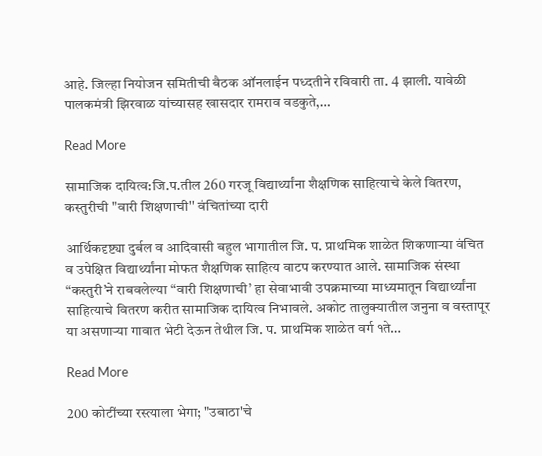आहे. जिल्हा नियोजन समितीची बैठक ऑनलाईन पध्दतीने रविवारी ता. 4 झाली. यावेळी पालकमंत्री झिरवाळ यांच्यासह खासदार रामराव वडकुते,…

Read More

सामाजिक दायित्व:जि.प.तील 260 गरजू विद्यार्थ्यांना शैक्षणिक साहित्याचे केले वितरण, कस्तुरीची "वारी शिक्षणाची'' वंचितांच्या दारी

आर्थिकदृष्ट्या दुर्बल व आदिवासी बहुल भागातील जि. प. प्राथमिक शाळेत शिकणाऱ्या वंचित व उपेक्षित विद्यार्थ्यांना मोफत शैक्षणिक साहित्य वाटप करण्यात आले. सामाजिक संस्था “कस्तुरी’ने राबवलेल्या “वारी शिक्षणाची’ हा सेवाभावी उपक्रमाच्या माध्यमातून विद्यार्थ्यांना साहित्याचे वितरण करीत सामाजिक दायित्व निभावले. अकोट तालुक्यातील जनुना व वस्तापूर या असणाऱ्या गावात भेटी देऊन तेथील जि. प. प्राथमिक शाळेत वर्ग १ते…

Read More

200 कोटींच्या रस्त्याला भेगा; "उबाठा'चे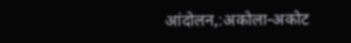आंदोलन,:अकोला-अकोट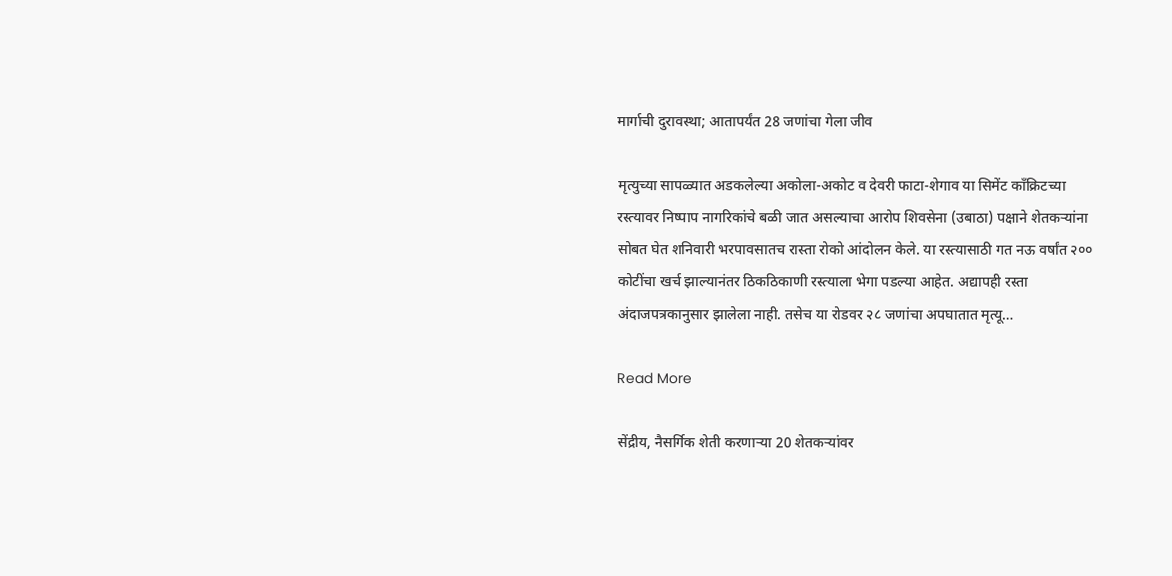मार्गाची दुरावस्था; आतापर्यंत 28 जणांचा गेला जीव

मृत्युच्या सापळ्यात अडकलेल्या अकोला-अकोट व देवरी फाटा-शेगाव या सिमेंट काँक्रिटच्या रस्त्यावर निष्पाप नागरिकांचे बळी जात असल्याचा आरोप शिवसेना (उबाठा) पक्षाने शेतकऱ्यांना सोबत घेत शनिवारी भरपावसातच रास्ता रोको आंदोलन केले. या रस्त्यासाठी गत नऊ वर्षांत २०० कोटींचा खर्च झाल्यानंतर ठिकठिकाणी रस्त्याला भेगा पडल्या आहेत. अद्यापही रस्ता अंदाजपत्रकानुसार झालेला नाही. तसेच या रोडवर २८ जणांचा अपघातात मृत्यू…

Read More

सेंद्रीय, नैसर्गिक शेती करणाऱ्या 20 शेतकऱ्यांवर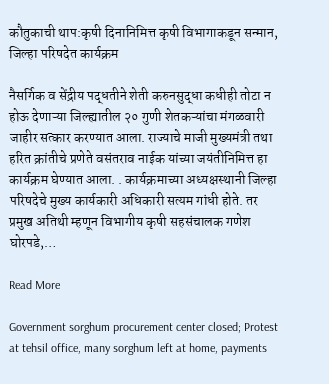कौतुकाची थाप:कृषी दिनानिमित्त कृषी विभागाकडून सन्मान, जिल्हा परिषदेत कार्यक्रम

नैसर्गिक व सेंद्रीय पद्धतीने शेती करुनसुद्धा कधीही तोटा न होऊ देणाऱ्या जिल्ह्यातील २० गुणी शेतकऱ्यांचा मंगळवारी जाहीर सत्कार करण्यात आला. राज्याचे माजी मुख्यमंत्री तथा हरित क्रांतीचे प्रणेते वसंतराव नाईक यांच्या जयंतीनिमित्त हा कार्यक्रम घेण्यात आला. . कार्यक्रमाच्या अध्यक्षस्थानी जिल्हा परिषदेचे मुख्य कार्यकारी अधिकारी सत्यम गांधी होते. तर प्रमुख अतिथी म्हणून विभागीय कृषी सहसंचालक गणेश घोरपडे,…

Read More

Government sorghum procurement center closed; Protest at tehsil office, many sorghum left at home, payments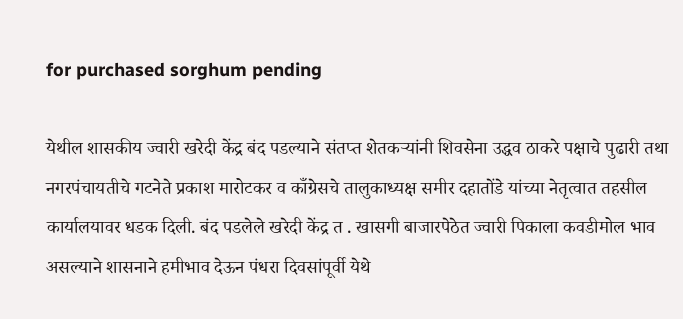for purchased sorghum pending

येथील शासकीय ज्वारी खरेदी केंद्र बंद पडल्याने संतप्त शेतकऱ्यांनी शिवसेना उद्धव ठाकरे पक्षाचे पुढारी तथा नगरपंचायतीचे गटनेते प्रकाश मारोटकर व काँग्रेसचे तालुकाध्यक्ष समीर दहातोंडे यांच्या नेतृत्वात तहसील कार्यालयावर धडक दिली. बंद पडलेले खरेदी केंद्र त . खासगी बाजारपेठेत ज्वारी पिकाला कवडीमोल भाव असल्याने शासनाने हमीभाव देऊन पंधरा दिवसांपूर्वी येथे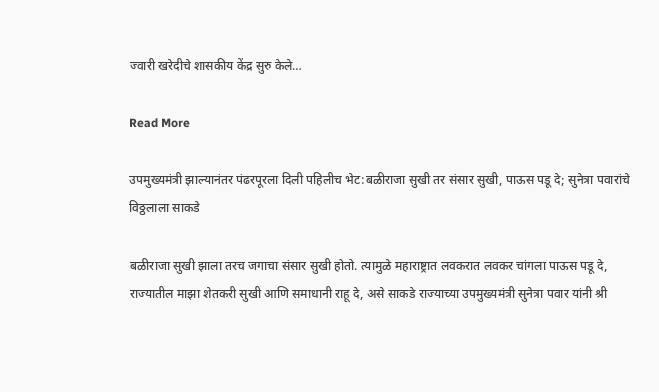ज्वारी खरेदीचे शासकीय केंद्र सुरु केले…

Read More

उपमुख्यमंत्री झाल्यानंतर पंढरपूरला दिली पहिलीच भेट:बळीराजा सुखी तर संसार सुखी, पाऊस पडू दे; सुनेत्रा पवारांचे विठ्ठलाला साकडे

बळीराजा सुखी झाला तरच जगाचा संसार सुखी होतो. त्यामुळे महाराष्ट्रात लवकरात लवकर चांगला पाऊस पडू दे, राज्यातील माझा शेतकरी सुखी आणि समाधानी राहू दे, असे साकडे राज्याच्या उपमुख्यमंत्री सुनेत्रा पवार यांनी श्री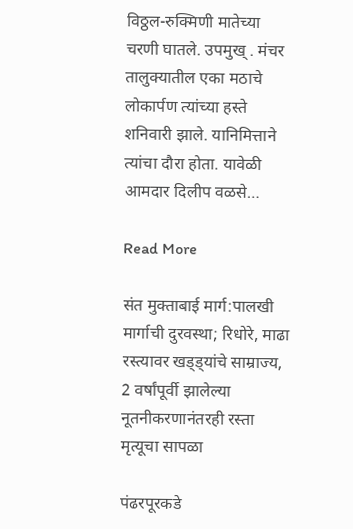विठ्ठल-रुक्मिणी मातेच्या चरणी घातले. उपमुख् . मंचर तालुक्यातील एका मठाचे लोकार्पण त्यांच्या हस्ते शनिवारी झाले. यानिमित्ताने त्यांचा दौरा होता. यावेळी आमदार दिलीप वळसे…

Read More

संत मुक्ताबाई मार्ग:पालखी मार्गाची दुरवस्था; रिधोरे, माढा रस्त्यावर खड्ड्यांचे साम्राज्य, 2 वर्षांपूर्वी झालेल्या नूतनीकरणानंतरही रस्ता मृत्यूचा सापळा

पंढरपूरकडे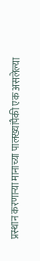प्रस्थान करणाऱ्या मानाच्या पालख्यांपैकी एक असलेल्या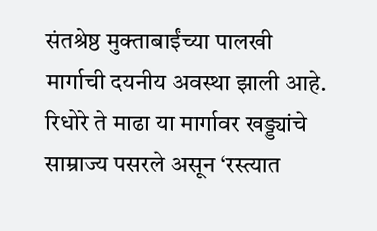संतश्रेष्ठ मुक्ताबाईंच्या पालखी मार्गाची दयनीय अवस्था झाली आहे. रिधोरे ते माढा या मार्गावर खड्ड्यांचे साम्राज्य पसरले असून ‘रस्त्यात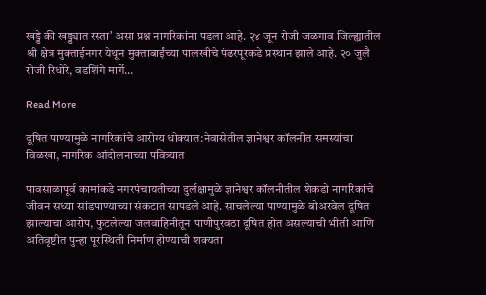खड्डे की खड्ड्यात रस्ता’ असा प्रश्न नागरिकांना पडला आहे. २४ जून रोजी जळगाव जिल्ह्यातील श्री क्षेत्र मुक्ताईनगर येथून मुक्ताबाईंच्या पालखीचे पंढरपूरकडे प्रस्थान झाले आहे. २० जुलै रोजी रिधोरे, वडशिंगे मार्गे…

Read More

दूषित पाण्यामुळे नागरिकांचे आरोग्य धोक्यात:नेवासेतील ज्ञानेश्वर कॉलनीत समस्यांचा विळखा, नागरिक आंदोलनाच्या पवित्र्यात

पावसाळापूर्व कामांकडे नगरपंचायतीच्या दुर्लक्षामुळे ज्ञानेश्वर कॉलनीतील शेकडो नागरिकांचे जीवन सध्या सांडपाण्याच्या संकटात सापडले आहे. साचलेल्या पाण्यामुळे बोअरवेल दूषित झाल्याचा आरोप, फुटलेल्या जलवाहिनीतून पाणीपुरवठा दूषित होत असल्याची भीती आणि अतिवृष्टीत पुन्हा पूरस्थिती निर्माण होण्याची शक्यता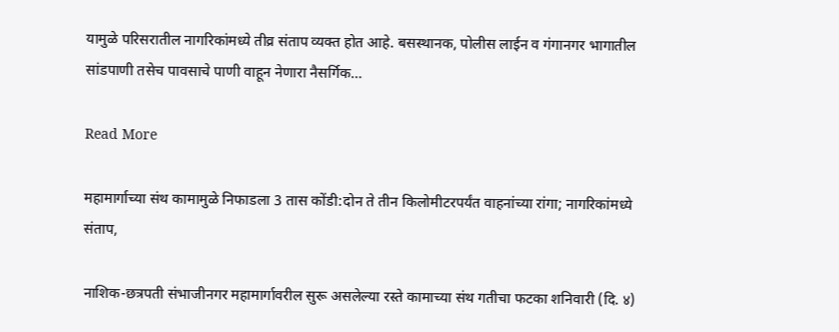यामुळे परिसरातील नागरिकांमध्ये तीव्र संताप व्यक्त होत आहे. बसस्थानक, पोलीस लाईन व गंगानगर भागातील सांडपाणी तसेच पावसाचे पाणी वाहून नेणारा नैसर्गिक…

Read More

महामार्गाच्या संथ कामामुळे निफाडला 3 तास कोंडी:दोन ते तीन किलोमीटरपर्यंत वाहनांच्या रांगा; नागरिकांमध्ये संताप,

नाशिक-छत्रपती संभाजीनगर महामार्गावरील सुरू असलेल्या रस्ते कामाच्या संथ गतीचा फटका शनिवारी (दि. ४)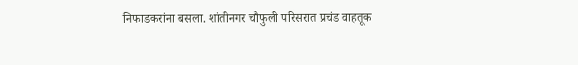निफाडकरांना बसला. शांतीनगर चौफुली परिसरात प्रचंड वाहतूक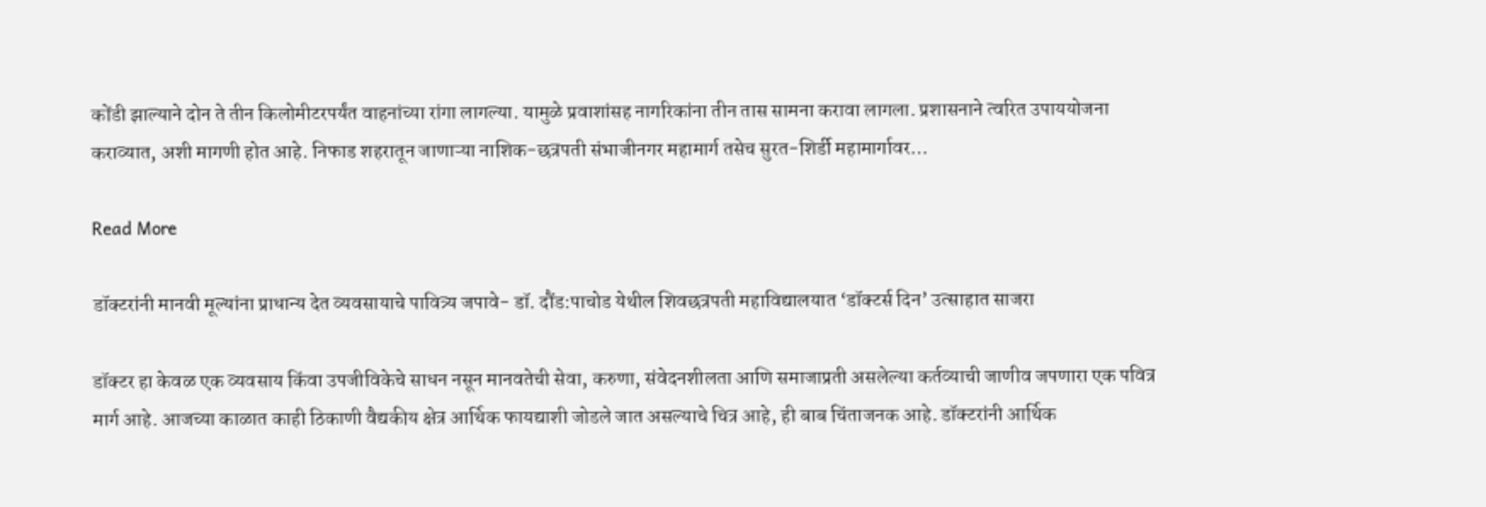कोंडी झाल्याने दोन ते तीन किलोमीटरपर्यंत वाहनांच्या रांगा लागल्या. यामुळे प्रवाशांसह नागरिकांना तीन तास सामना करावा लागला. प्रशासनाने त्वरित उपाययोजना कराव्यात, अशी मागणी होत आहे. निफाड शहरातून जाणाऱ्या नाशिक-छत्रपती संभाजीनगर महामार्ग तसेच सुरत-शिर्डी महामार्गावर…

Read More

डॉक्टरांनी मानवी मूल्यांना प्राधान्य देत व्यवसायाचे पावित्र्य जपावे- डॉ. दौंड:पाचोड येथील शिवछत्रपती महाविद्यालयात ‘डॉक्टर्स दिन’ उत्साहात साजरा

डॉक्टर हा केवळ एक व्यवसाय किंवा उपजीविकेचे साधन नसून मानवतेची सेवा, करुणा, संवेदनशीलता आणि समाजाप्रती असलेल्या कर्तव्याची जाणीव जपणारा एक पवित्र मार्ग आहे. आजच्या काळात काही ठिकाणी वैद्यकीय क्षेत्र आर्थिक फायद्याशी जोडले जात असल्याचे चित्र आहे, ही बाब चिंताजनक आहे. डॉक्टरांनी आर्थिक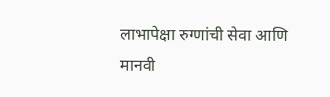लाभापेक्षा रुग्णांची सेवा आणि मानवी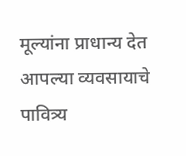मूल्यांना प्राधान्य देत आपल्या व्यवसायाचे पावित्र्य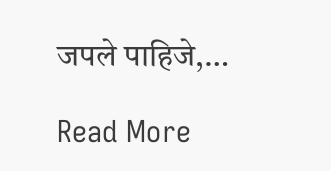जपले पाहिजे,…

Read More